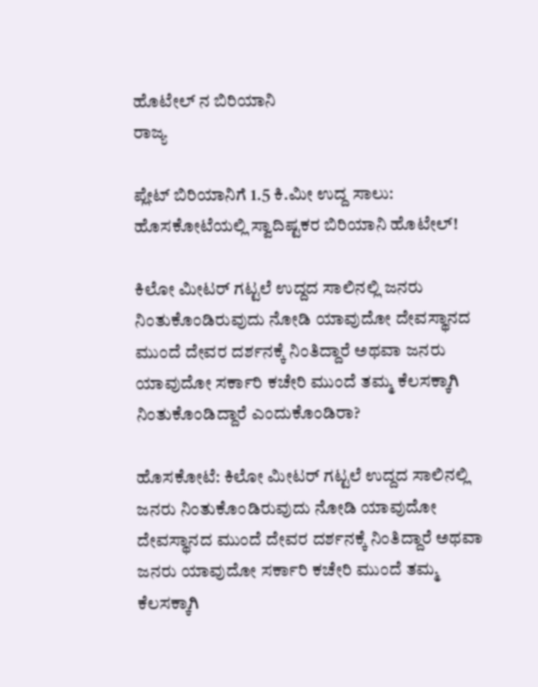ಹೊಟೇಲ್ ನ ಬಿರಿಯಾನಿ
ರಾಜ್ಯ

ಪ್ಲೇಟ್ ಬಿರಿಯಾನಿಗೆ 1.5 ಕಿ.ಮೀ ಉದ್ದ ಸಾಲು: ಹೊಸಕೋಟೆಯಲ್ಲಿ ಸ್ವಾದಿಷ್ಟಕರ ಬಿರಿಯಾನಿ ಹೊಟೇಲ್!

ಕಿಲೋ ಮೀಟರ್ ಗಟ್ಟಲೆ ಉದ್ದದ ಸಾಲಿನಲ್ಲಿ ಜನರು ನಿಂತುಕೊಂಡಿರುವುದು ನೋಡಿ ಯಾವುದೋ ದೇವಸ್ಥಾನದ ಮುಂದೆ ದೇವರ ದರ್ಶನಕ್ಕೆ ನಿಂತಿದ್ದಾರೆ ಅಥವಾ ಜನರು ಯಾವುದೋ ಸರ್ಕಾರಿ ಕಚೇರಿ ಮುಂದೆ ತಮ್ಮ ಕೆಲಸಕ್ಕಾಗಿ ನಿಂತುಕೊಂಡಿದ್ದಾರೆ ಎಂದುಕೊಂಡಿರಾ?

ಹೊಸಕೋಟೆ: ಕಿಲೋ ಮೀಟರ್ ಗಟ್ಟಲೆ ಉದ್ದದ ಸಾಲಿನಲ್ಲಿ ಜನರು ನಿಂತುಕೊಂಡಿರುವುದು ನೋಡಿ ಯಾವುದೋ ದೇವಸ್ಥಾನದ ಮುಂದೆ ದೇವರ ದರ್ಶನಕ್ಕೆ ನಿಂತಿದ್ದಾರೆ ಅಥವಾ ಜನರು ಯಾವುದೋ ಸರ್ಕಾರಿ ಕಚೇರಿ ಮುಂದೆ ತಮ್ಮ ಕೆಲಸಕ್ಕಾಗಿ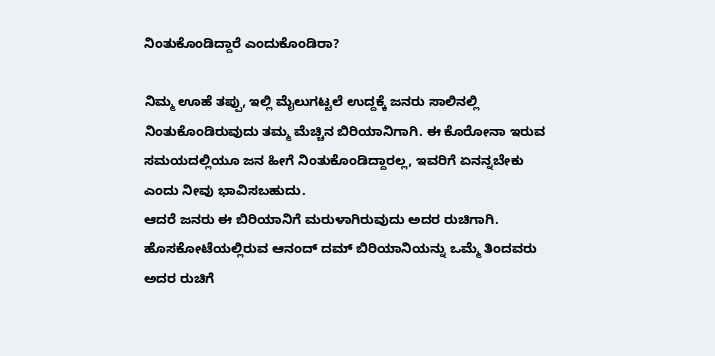ನಿಂತುಕೊಂಡಿದ್ದಾರೆ ಎಂದುಕೊಂಡಿರಾ?

ನಿಮ್ಮ ಊಹೆ ತಪ್ಪು, ಇಲ್ಲಿ ಮೈಲುಗಟ್ಟಲೆ ಉದ್ದಕ್ಕೆ ಜನರು ಸಾಲಿನಲ್ಲಿ ನಿಂತುಕೊಂಡಿರುವುದು ತಮ್ಮ ಮೆಚ್ಚಿನ ಬಿರಿಯಾನಿಗಾಗಿ. ಈ ಕೊರೋನಾ ಇರುವ ಸಮಯದಲ್ಲಿಯೂ ಜನ ಹೀಗೆ ನಿಂತುಕೊಂಡಿದ್ದಾರಲ್ಲ, ಇವರಿಗೆ ಏನನ್ನಬೇಕು ಎಂದು ನೀವು ಭಾವಿಸಬಹುದು.
ಆದರೆ ಜನರು ಈ ಬಿರಿಯಾನಿಗೆ ಮರುಳಾಗಿರುವುದು ಅದರ ರುಚಿಗಾಗಿ. ಹೊಸಕೋಟೆಯಲ್ಲಿರುವ ಆನಂದ್ ದಮ್ ಬಿರಿಯಾನಿಯನ್ನು ಒಮ್ಮೆ ತಿಂದವರು ಅದರ ರುಚಿಗೆ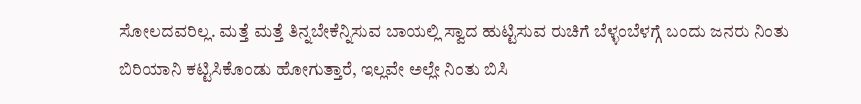ಸೋಲದವರಿಲ್ಲ. ಮತ್ತೆ ಮತ್ತೆ ತಿನ್ನಬೇಕೆನ್ನಿಸುವ ಬಾಯಲ್ಲಿ ಸ್ವಾದ ಹುಟ್ಟಿಸುವ ರುಚಿಗೆ ಬೆಳ್ಳಂಬೆಳಗ್ಗೆ ಬಂದು ಜನರು ನಿಂತು ಬಿರಿಯಾನಿ ಕಟ್ಟಿಸಿಕೊಂಡು ಹೋಗುತ್ತಾರೆ, ಇಲ್ಲವೇ ಅಲ್ಲೇ ನಿಂತು ಬಿಸಿ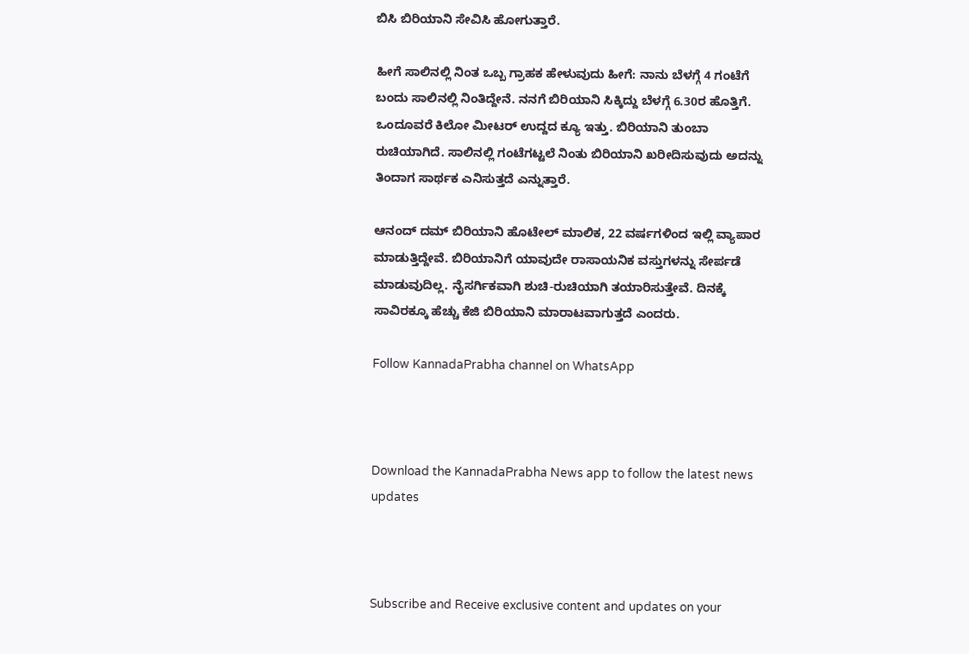ಬಿಸಿ ಬಿರಿಯಾನಿ ಸೇವಿಸಿ ಹೋಗುತ್ತಾರೆ.

ಹೀಗೆ ಸಾಲಿನಲ್ಲಿ ನಿಂತ ಒಬ್ಬ ಗ್ರಾಹಕ ಹೇಳುವುದು ಹೀಗೆ: ನಾನು ಬೆಳಗ್ಗೆ 4 ಗಂಟೆಗೆ ಬಂದು ಸಾಲಿನಲ್ಲಿ ನಿಂತಿದ್ದೇನೆ. ನನಗೆ ಬಿರಿಯಾನಿ ಸಿಕ್ಕಿದ್ದು ಬೆಳಗ್ಗೆ 6.30ರ ಹೊತ್ತಿಗೆ. ಒಂದೂವರೆ ಕಿಲೋ ಮೀಟರ್ ಉದ್ದದ ಕ್ಯೂ ಇತ್ತು. ಬಿರಿಯಾನಿ ತುಂಬಾ ರುಚಿಯಾಗಿದೆ. ಸಾಲಿನಲ್ಲಿ ಗಂಟೆಗಟ್ಟಲೆ ನಿಂತು ಬಿರಿಯಾನಿ ಖರೀದಿಸುವುದು ಅದನ್ನು ತಿಂದಾಗ ಸಾರ್ಥಕ ಎನಿಸುತ್ತದೆ ಎನ್ನುತ್ತಾರೆ.

ಆನಂದ್ ದಮ್ ಬಿರಿಯಾನಿ ಹೊಟೇಲ್ ಮಾಲಿಕ, 22 ವರ್ಷಗಳಿಂದ ಇಲ್ಲಿ ವ್ಯಾಪಾರ ಮಾಡುತ್ತಿದ್ದೇವೆ. ಬಿರಿಯಾನಿಗೆ ಯಾವುದೇ ರಾಸಾಯನಿಕ ವಸ್ತುಗಳನ್ನು ಸೇರ್ಪಡೆ ಮಾಡುವುದಿಲ್ಲ. ನೈಸರ್ಗಿಕವಾಗಿ ಶುಚಿ-ರುಚಿಯಾಗಿ ತಯಾರಿಸುತ್ತೇವೆ. ದಿನಕ್ಕೆ ಸಾವಿರಕ್ಕೂ ಹೆಚ್ಚು ಕೆಜಿ ಬಿರಿಯಾನಿ ಮಾರಾಟವಾಗುತ್ತದೆ ಎಂದರು.

Follow KannadaPrabha channel on WhatsApp



Download the KannadaPrabha News app to follow the latest news updates



Subscribe and Receive exclusive content and updates on your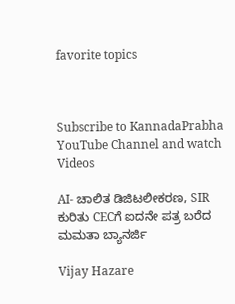favorite topics



Subscribe to KannadaPrabha YouTube Channel and watch Videos

AI- ಚಾಲಿತ ಡಿಜಿಟಲೀಕರಣ, SIR ಕುರಿತು CECಗೆ ಐದನೇ ಪತ್ರ ಬರೆದ ಮಮತಾ ಬ್ಯಾನರ್ಜಿ

Vijay Hazare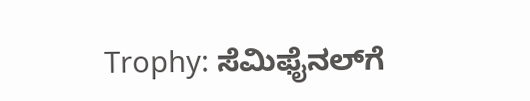Trophy: ಸೆಮಿಫೈನಲ್‌ಗೆ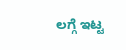ಲಗ್ಗೆ ಇಟ್ಟ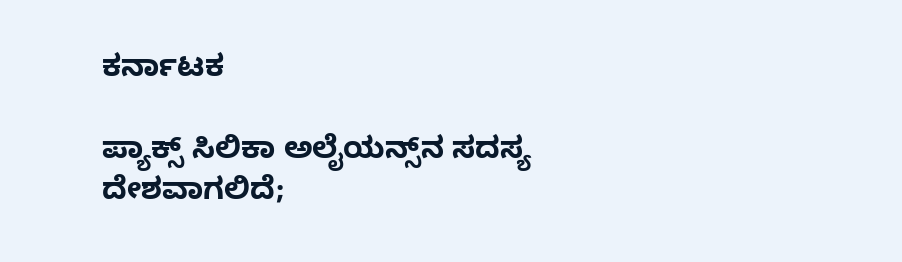ಕರ್ನಾಟಕ

ಪ್ಯಾಕ್ಸ್ ಸಿಲಿಕಾ ಅಲೈಯನ್ಸ್‌ನ ಸದಸ್ಯ ದೇಶವಾಗಲಿದೆ;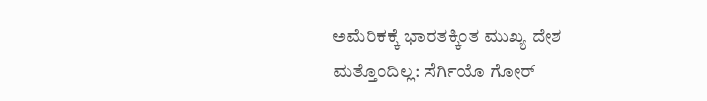ಅಮೆರಿಕಕ್ಕೆ ಭಾರತಕ್ಕಿಂತ ಮುಖ್ಯ ದೇಶ ಮತ್ತೊಂದಿಲ್ಲ: ಸೆರ್ಗಿಯೊ ಗೋರ್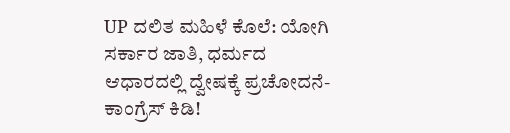UP ದಲಿತ ಮಹಿಳೆ ಕೊಲೆ: ಯೋಗಿ ಸರ್ಕಾರ ಜಾತಿ, ಧರ್ಮದ ಆಧಾರದಲ್ಲಿ ದ್ವೇಷಕ್ಕೆ ಪ್ರಚೋದನೆ- ಕಾಂಗ್ರೆಸ್ ಕಿಡಿ!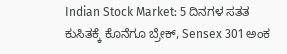Indian Stock Market: 5 ದಿನಗಳ ಸತತ ಕುಸಿತಕ್ಕೆ ಕೊನೆಗೂ ಬ್ರೇಕ್, Sensex 301 ಅಂಕ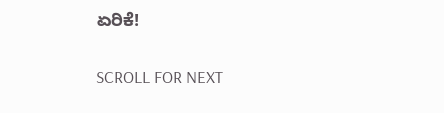ಏರಿಕೆ!

SCROLL FOR NEXT